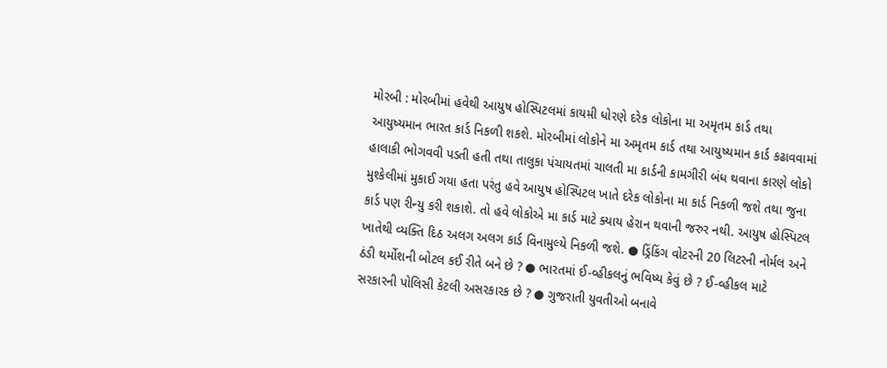મોરબી : મોરબીમાં હવેથી આયુષ હોસ્પિટલમાં કાયમ઼ી ધોરણે દરેક લોકોના મા અમૃતમ કાર્ડ તથા આયુષ્યમાન ભારત કાર્ડ નિકળી શકશે. મોરબીમાં લોકોને મા અમૃતમ કાર્ડ તથા આયુષ્યમાન કાર્ડ કઢાવવામાં હાલાકી ભોગવવી પડતી હતી તથા તાલુકા પંચાયતમાં ચાલતી મા કાર્ડની કામગીરી બંધ થવાના કારણે લોકો મુશ્કેલીમાં મુકાઈ ગયા હતા પરંતુ હવે આયુષ હોસ્પિટલ ખાતે દરેક લોકોના મા કાર્ડ નિકળી જશે તથા જુના કાર્ડ પણ રીન્યુ કરી શકાશે. તો હવે લોકોએ મા કાર્ડ માટે ક્યાય હેરાન થવાની જરુર નથી. આયુષ હોસ્પિટલ ખાતેથી વ્યક્તિ દિઠ અલગ અલગ કાર્ડ વિનામુલ્યે નિકળી જશે. ● ડ્રિંકિંગ વોટરની 20 લિટરની નોર્મલ અને ઠંડી થર્મોશની બોટલ કઈ રીતે બને છે ? ● ભારતમાં ઈ-વ્હીકલનું ભવિષ્ય કેવું છે ? ઈ-વ્હીકલ માટે સરકારની પોલિસી કેટલી અસરકારક છે ? ● ગુજરાતી યુવતીઓ બનાવે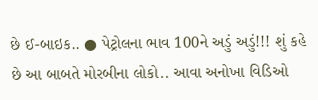છે ઈ-બાઇક.. ● પેટ્રોલના ભાવ 100ને અડું અડું!!! શું કહે છે આ બાબતે મોરબીના લોકો.. આવા અનોખા વિડિઓ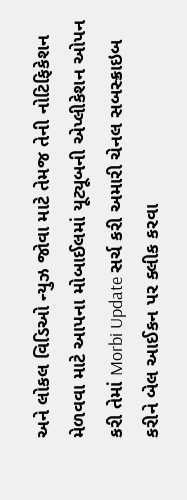અને લોકલ વિડિઓ ન્યુઝ જોવા માટે તેમજ તેની નોટિફિકેશન મેળવવા માટે આપના મોબાઈલમાં યૂટ્યૂબની એપ્લીકેશન ઓપન કરી તેમાં Morbi Update સર્ચ કરી અમારી ચેનલ સબસ્ક્રાઇબ કરીને બેલ આઈકન પર ક્લીક કરવા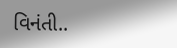વિનંતી..